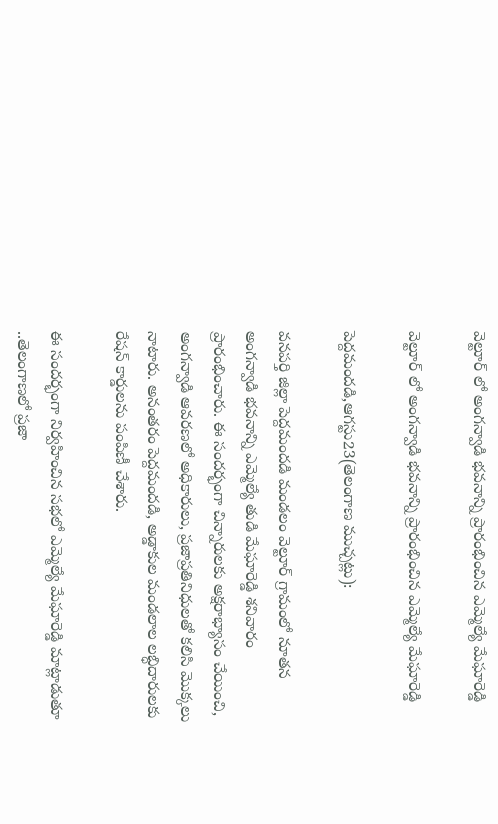వెల్టూర్ లో అంగన్వాడి భవనాన్ని ప్రారంభించిన ఎమ్మెల్యే మేఘారెడ్డి

వెల్టూర్ లో అంగన్వాడి భవనాన్ని ప్రారంభించిన ఎమ్మెల్యే మేఘారెడ్డి

పెద్దమందడి,ఆగస్టు23(తెలంగాణ ముచ్చట్లు):

వనపర్తి జిల్లా పెద్దమందడి మండలం వెల్టూర్ గ్రామంలో నూతన అంగన్వాడి భవనాన్ని ఎమ్మెల్యే తుడి మేఘారెడ్డి శనివారం ప్రారంభించారు. ఈ సందర్భంగా చిన్నారులకు అక్షరాభ్యాసం చేయించి, అంగన్వాడి ఆవరణలో అధికారులు, ప్రజాప్రతినిధులతో కలిసి మొక్కలు నాటారు. అనంతరం పెద్దమందడి, అడ్డాకుల మండలాల లబ్ధిదారులకు రేషన్ కార్డులను పంపిణీ చేశారు.

ఈ సందర్భంగా నిర్వహించిన సభలో ఎమ్మెల్యే మేఘారెడ్డి మాట్లాడుతూ ..తెలంగాణలో ప్రజా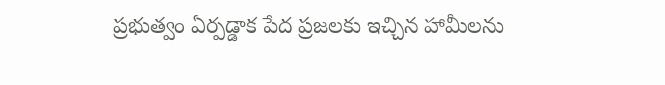ప్రభుత్వం ఏర్పడ్డాక పేద ప్రజలకు ఇచ్చిన హామీలను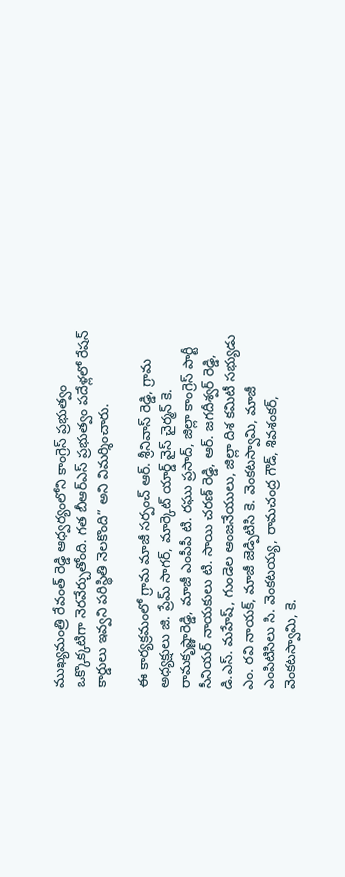ముఖ్యమంత్రి రేవంత్ రెడ్డి ఆధ్వర్యంలోని కాంగ్రెస్ ప్రభుత్వం ఒక్కొక్కటిగా నెరవేర్చుతోంది. గత బీఆర్ఎస్ ప్రభుత్వం పదేళ్లలో రేషన్ కార్డులు ఇవ్వని పరిస్థితి నెలకొంది” అని విమర్శించారు.

ఈ కార్యక్రమంలో గ్రామ మాజీ సర్పంచ్ ఆర్. శ్రీనివాస్ రెడ్డి, గ్రామ అధ్యక్షులు జి. ప్రేమ్ సాగర్, మార్కెట్ యార్డ్ వైస్ చైర్మన్ కె. రామకృష్ణారెడ్డి, మాజీ ఎంపీపీ టి. రఘు ప్రసాద్, జిల్లా కాంగ్రెస్ పార్టీ సీనియర్ నాయకులు టి. సాయి చరణ్ రెడ్డి, ఆర్. జగదీశ్వర్ రెడ్డి, డి.ఎస్. మహేష్, గుండెల ఆంజనేయులు, జిల్లా దిశ కమిటీ సభ్యుడు ఎం. రవి నాయక్, మాజీ జెడ్పిటిసి కె. వెంకటస్వామి, మాజీ ఎంపిటిసిలు సి. వెంకటయ్య, రామచంద్ర గౌడ్, శివశంకర్, వెంకటస్వామి, కె.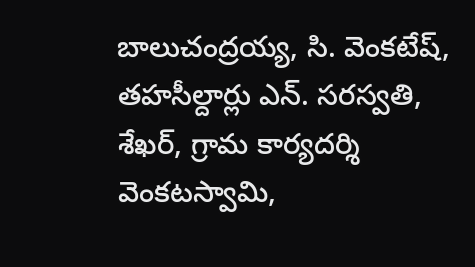బాలుచంద్రయ్య, సి. వెంకటేష్, తహసీల్దార్లు ఎన్. సరస్వతి, శేఖర్, గ్రామ కార్యదర్శి వెంకటస్వామి,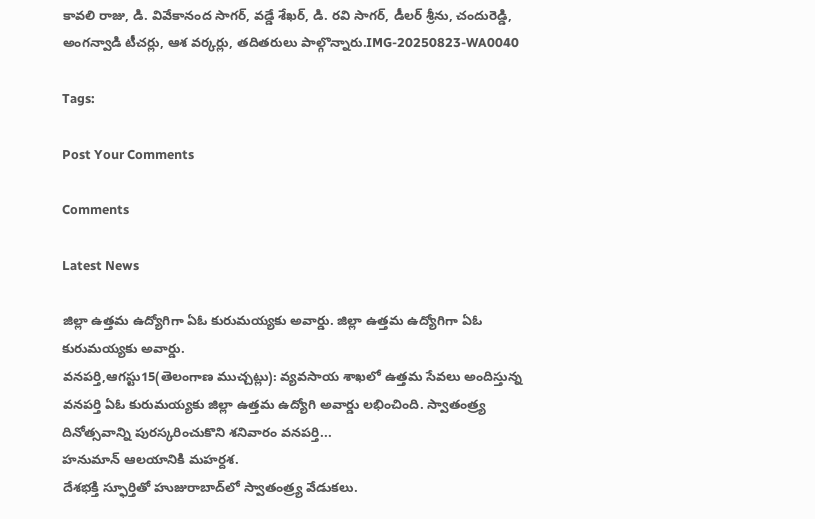కావలి రాజు, డి. వివేకానంద సాగర్, వడ్డే శేఖర్, డి. రవి సాగర్, డీలర్ శ్రీను, చందురెడ్డి, అంగన్వాడి టీచర్లు, ఆశ వర్కర్లు, తదితరులు పాల్గొన్నారు.IMG-20250823-WA0040

Tags:

Post Your Comments

Comments

Latest News

జిల్లా ఉత్తమ ఉద్యోగిగా ఏఓ కురుమయ్యకు అవార్డు. జిల్లా ఉత్తమ ఉద్యోగిగా ఏఓ కురుమయ్యకు అవార్డు.
వనపర్తి,ఆగస్టు15(తెలంగాణ ముచ్చట్లు): వ్యవసాయ శాఖలో ఉత్తమ సేవలు అందిస్తున్న వనపర్తి ఏఓ కురుమయ్యకు జిల్లా ఉత్తమ ఉద్యోగి అవార్డు లభించింది. స్వాతంత్ర్య దినోత్సవాన్ని పురస్కరించుకొని శనివారం వనపర్తి...
హనుమాన్ ఆలయానికి మహర్దశ.
దేశభక్తి స్ఫూర్తితో హుజురాబాద్‌లో స్వాతంత్ర్య వేడుకలు.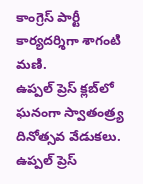కాంగ్రెస్ పార్టీ కార్యదర్శిగా శాగంటి మణి.
ఉప్పల్ ప్రెస్ క్లబ్‌లో ఘనంగా స్వాతంత్ర్య దినోత్సవ వేడుకలు.
ఉప్పల్ ప్రెస్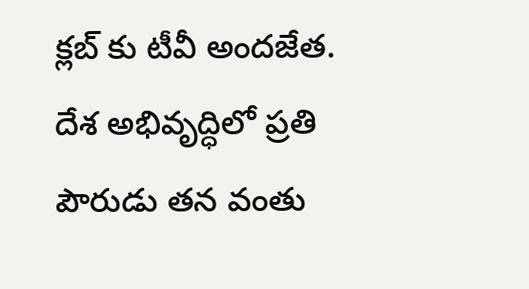క్లబ్‌ కు టీవీ అందజేత.
దేశ అభివృద్ధిలో ప్రతి పౌరుడు తన వంతు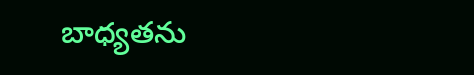బాధ్యతను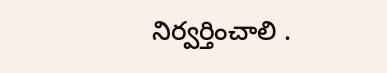నిర్వర్తించాలి .